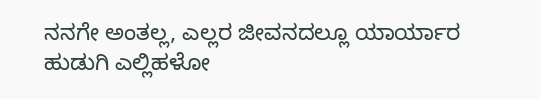ನನಗೇ ಅಂತಲ್ಲ, ಎಲ್ಲರ ಜೀವನದಲ್ಲೂ ಯಾರ್ಯಾರ ಹುಡುಗಿ ಎಲ್ಲಿಹಳೋ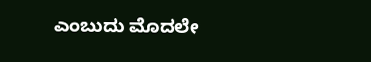ಎಂಬುದು ಮೊದಲೇ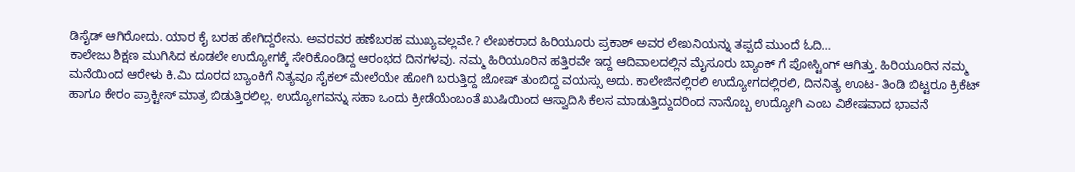ಡಿಸೈಡ್ ಆಗಿರೋದು. ಯಾರ ಕೈ ಬರಹ ಹೇಗಿದ್ದರೇನು. ಅವರವರ ಹಣೆಬರಹ ಮುಖ್ಯವಲ್ಲವೇ.? ಲೇಖಕರಾದ ಹಿರಿಯೂರು ಪ್ರಕಾಶ್ ಅವರ ಲೇಖನಿಯನ್ನು ತಪ್ಪದೆ ಮುಂದೆ ಓದಿ…
ಕಾಲೇಜು ಶಿಕ್ಷಣ ಮುಗಿಸಿದ ಕೂಡಲೇ ಉದ್ಯೋಗಕ್ಕೆ ಸೇರಿಕೊಂಡಿದ್ದ ಆರಂಭದ ದಿನಗಳವು. ನಮ್ಮ ಹಿರಿಯೂರಿನ ಹತ್ತಿರವೇ ಇದ್ದ ಆದಿವಾಲದಲ್ಲಿನ ಮೈಸೂರು ಬ್ಯಾಂಕ್ ಗೆ ಪೋಸ್ಟಿಂಗ್ ಆಗಿತ್ತು. ಹಿರಿಯೂರಿನ ನಮ್ಮ ಮನೆಯಿಂದ ಆರೇಳು ಕಿ.ಮಿ ದೂರದ ಬ್ಯಾಂಕಿಗೆ ನಿತ್ಯವೂ ಸೈಕಲ್ ಮೇಲೆಯೇ ಹೋಗಿ ಬರುತ್ತಿದ್ದ ಜೋಷ್ ತುಂಬಿದ್ದ ವಯಸ್ಸು ಅದು. ಕಾಲೇಜಿನಲ್ಲಿರಲಿ ಉದ್ಯೋಗದಲ್ಲಿರಲಿ, ದಿನನಿತ್ಯ ಊಟ- ತಿಂಡಿ ಬಿಟ್ಟರೂ ಕ್ರಿಕೆಟ್ ಹಾಗೂ ಕೇರಂ ಪ್ರಾಕ್ಟೀಸ್ ಮಾತ್ರ ಬಿಡುತ್ತಿರಲಿಲ್ಲ. ಉದ್ಯೋಗವನ್ನು ಸಹಾ ಒಂದು ಕ್ರೀಡೆಯೆಂಬಂತೆ ಖುಷಿಯಿಂದ ಆಸ್ವಾದಿಸಿ ಕೆಲಸ ಮಾಡುತ್ತಿದ್ದುದರಿಂದ ನಾನೊಬ್ಬ ಉದ್ಯೋಗಿ ಎಂಬ ವಿಶೇಷವಾದ ಭಾವನೆ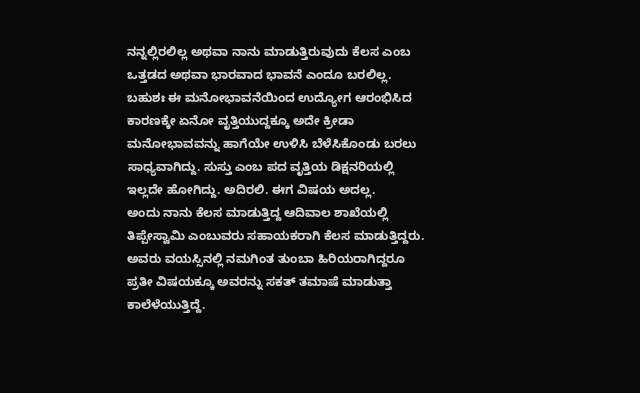ನನ್ನಲ್ಲಿರಲಿಲ್ಲ ಅಥವಾ ನಾನು ಮಾಡುತ್ತಿರುವುದು ಕೆಲಸ ಎಂಬ ಒತ್ತಡದ ಅಥವಾ ಭಾರವಾದ ಭಾವನೆ ಎಂದೂ ಬರಲಿಲ್ಲ. ಬಹುಶಃ ಈ ಮನೋಭಾವನೆಯಿಂದ ಉದ್ಯೋಗ ಆರಂಭಿಸಿದ ಕಾರಣಕ್ಕೇ ಏನೋ ವೃತ್ತಿಯುದ್ದಕ್ಕೂ ಅದೇ ಕ್ರೀಡಾ ಮನೋಭಾವವನ್ನು ಹಾಗೆಯೇ ಉಳಿಸಿ ಬೆಳೆಸಿಕೊಂಡು ಬರಲು ಸಾಧ್ಯವಾಗಿದ್ದು. ಸುಸ್ತು ಎಂಬ ಪದ ವೃತ್ತಿಯ ಡಿಕ್ಷನರಿಯಲ್ಲಿ ಇಲ್ಲದೇ ಹೋಗಿದ್ದು. ಅದಿರಲಿ. ಈಗ ವಿಷಯ ಅದಲ್ಲ.
ಅಂದು ನಾನು ಕೆಲಸ ಮಾಡುತ್ತಿದ್ದ ಆದಿವಾಲ ಶಾಖೆಯಲ್ಲಿ ತಿಪ್ಪೇಸ್ವಾಮಿ ಎಂಬುವರು ಸಹಾಯಕರಾಗಿ ಕೆಲಸ ಮಾಡುತ್ತಿದ್ದರು. ಅವರು ವಯಸ್ಸಿನಲ್ಲಿ ನಮಗಿಂತ ತುಂಬಾ ಹಿರಿಯರಾಗಿದ್ದರೂ ಪ್ರತೀ ವಿಷಯಕ್ಕೂ ಅವರನ್ನು ಸಕತ್ ತಮಾಷೆ ಮಾಡುತ್ತಾ ಕಾಲೆಳೆಯುತ್ತಿದ್ದೆ.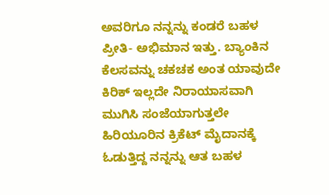ಅವರಿಗೂ ನನ್ನನ್ನು ಕಂಡರೆ ಬಹಳ ಪ್ರೀತಿ- ಅಭಿಮಾನ ಇತ್ತು. ಬ್ಯಾಂಕಿನ ಕೆಲಸವನ್ನು ಚಕಚಕ ಅಂತ ಯಾವುದೇ ಕಿರಿಕ್ ಇಲ್ಲದೇ ನಿರಾಯಾಸವಾಗಿ ಮುಗಿಸಿ ಸಂಜೆಯಾಗುತ್ತಲೇ ಹಿರಿಯೂರಿನ ಕ್ರಿಕೆಟ್ ಮೈದಾನಕ್ಕೆ ಓಡುತ್ತಿದ್ದ ನನ್ನನ್ನು ಆತ ಬಹಳ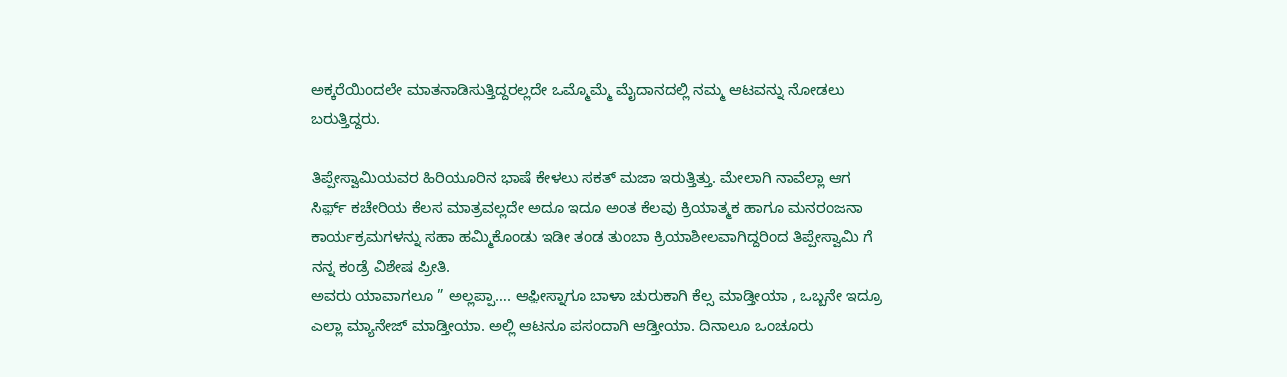ಅಕ್ಕರೆಯಿಂದಲೇ ಮಾತನಾಡಿಸುತ್ತಿದ್ದರಲ್ಲದೇ ಒಮ್ಮೊಮ್ಮೆ ಮೈದಾನದಲ್ಲಿ ನಮ್ಮ ಆಟವನ್ನು ನೋಡಲು ಬರುತ್ತಿದ್ದರು.

ತಿಪ್ಪೇಸ್ವಾಮಿಯವರ ಹಿರಿಯೂರಿನ ಭಾಷೆ ಕೇಳಲು ಸಕತ್ ಮಜಾ ಇರುತ್ತಿತ್ತು. ಮೇಲಾಗಿ ನಾವೆಲ್ಲಾ ಆಗ ಸಿರ್ಫ಼್ ಕಚೇರಿಯ ಕೆಲಸ ಮಾತ್ರವಲ್ಲದೇ ಅದೂ ಇದೂ ಅಂತ ಕೆಲವು ಕ್ರಿಯಾತ್ಮಕ ಹಾಗೂ ಮನರಂಜನಾ ಕಾರ್ಯಕ್ರಮಗಳನ್ನು ಸಹಾ ಹಮ್ಮಿಕೊಂಡು ಇಡೀ ತಂಡ ತುಂಬಾ ಕ್ರಿಯಾಶೀಲವಾಗಿದ್ದರಿಂದ ತಿಪ್ಪೇಸ್ವಾಮಿ ಗೆ ನನ್ನ ಕಂಡ್ರೆ ವಿಶೇಷ ಪ್ರೀತಿ.
ಅವರು ಯಾವಾಗಲೂ ” ಅಲ್ಲಪ್ಪಾ…. ಆಫ಼ೀಸ್ನಾಗೂ ಬಾಳಾ ಚುರುಕಾಗಿ ಕೆಲ್ಸ ಮಾಡ್ತೀಯಾ , ಒಬ್ಬನೇ ಇದ್ರೂ ಎಲ್ಲಾ ಮ್ಯಾನೇಜ್ ಮಾಡ್ತೀಯಾ. ಅಲ್ಲಿ ಆಟನೂ ಪಸಂದಾಗಿ ಆಡ್ತೀಯಾ. ದಿನಾಲೂ ಒಂಚೂರು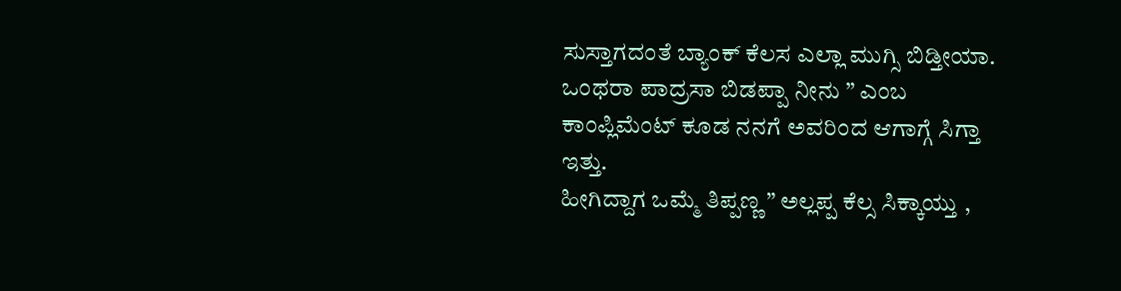ಸುಸ್ತಾಗದಂತೆ ಬ್ಯಾಂಕ್ ಕೆಲಸ ಎಲ್ಲಾ ಮುಗ್ಸಿ ಬಿಡ್ತೀಯಾ. ಒಂಥರಾ ಪಾದ್ರಸಾ ಬಿಡಪ್ಪಾ ನೀನು ” ಎಂಬ ಕಾಂಪ್ಲಿಮೆಂಟ್ ಕೂಡ ನನಗೆ ಅವರಿಂದ ಆಗಾಗ್ಗೆ ಸಿಗ್ತಾ ಇತ್ತು.
ಹೀಗಿದ್ದಾಗ ಒಮ್ಮೆ ತಿಪ್ಪಣ್ಣ ” ಅಲ್ಲಪ್ಪ ಕೆಲ್ಸ ಸಿಕ್ಕಾಯ್ತು ,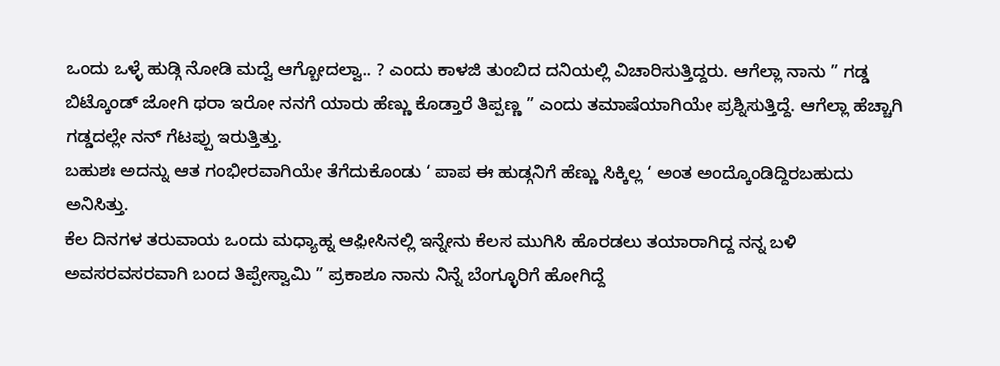ಒಂದು ಒಳ್ಳೆ ಹುಡ್ಗಿ ನೋಡಿ ಮದ್ವೆ ಆಗ್ಬೋದಲ್ವಾ.. ? ಎಂದು ಕಾಳಜಿ ತುಂಬಿದ ದನಿಯಲ್ಲಿ ವಿಚಾರಿಸುತ್ತಿದ್ದರು. ಆಗೆಲ್ಲಾ ನಾನು ” ಗಡ್ಡ ಬಿಟ್ಕೊಂಡ್ ಜೋಗಿ ಥರಾ ಇರೋ ನನಗೆ ಯಾರು ಹೆಣ್ಣು ಕೊಡ್ತಾರೆ ತಿಪ್ಪಣ್ಣ ” ಎಂದು ತಮಾಷೆಯಾಗಿಯೇ ಪ್ರಶ್ನಿಸುತ್ತಿದ್ದೆ. ಆಗೆಲ್ಲಾ ಹೆಚ್ಚಾಗಿ ಗಡ್ಡದಲ್ಲೇ ನನ್ ಗೆಟಪ್ಪು ಇರುತ್ತಿತ್ತು.
ಬಹುಶಃ ಅದನ್ನು ಆತ ಗಂಭೀರವಾಗಿಯೇ ತೆಗೆದುಕೊಂಡು ‘ ಪಾಪ ಈ ಹುಡ್ಗನಿಗೆ ಹೆಣ್ಣು ಸಿಕ್ಕಿಲ್ಲ ‘ ಅಂತ ಅಂದ್ಕೊಂಡಿದ್ದಿರಬಹುದು ಅನಿಸಿತ್ತು.
ಕೆಲ ದಿನಗಳ ತರುವಾಯ ಒಂದು ಮಧ್ಯಾಹ್ನ ಆಫ಼ೀಸಿನಲ್ಲಿ ಇನ್ನೇನು ಕೆಲಸ ಮುಗಿಸಿ ಹೊರಡಲು ತಯಾರಾಗಿದ್ದ ನನ್ನ ಬಳಿ ಅವಸರವಸರವಾಗಿ ಬಂದ ತಿಪ್ಪೇಸ್ವಾಮಿ ” ಪ್ರಕಾಶೂ ನಾನು ನಿನ್ನೆ ಬೆಂಗ್ಳೂರಿಗೆ ಹೋಗಿದ್ದೆ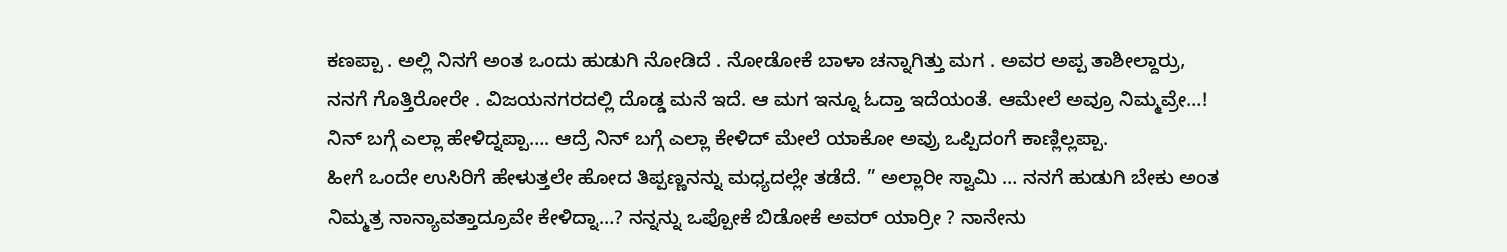ಕಣಪ್ಪಾ . ಅಲ್ಲಿ ನಿನಗೆ ಅಂತ ಒಂದು ಹುಡುಗಿ ನೋಡಿದೆ . ನೋಡೋಕೆ ಬಾಳಾ ಚನ್ನಾಗಿತ್ತು ಮಗ . ಅವರ ಅಪ್ಪ ತಾಶೀಲ್ದಾರ್ರು, ನನಗೆ ಗೊತ್ತಿರೋರೇ . ವಿಜಯನಗರದಲ್ಲಿ ದೊಡ್ಡ ಮನೆ ಇದೆ. ಆ ಮಗ ಇನ್ನೂ ಓದ್ತಾ ಇದೆಯಂತೆ. ಆಮೇಲೆ ಅವ್ರೂ ನಿಮ್ಮವ್ರೇ…! ನಿನ್ ಬಗ್ಗೆ ಎಲ್ಲಾ ಹೇಳಿದ್ನಪ್ಪಾ…. ಆದ್ರೆ ನಿನ್ ಬಗ್ಗೆ ಎಲ್ಲಾ ಕೇಳಿದ್ ಮೇಲೆ ಯಾಕೋ ಅವ್ರು ಒಪ್ಪಿದಂಗೆ ಕಾಣ್ಲಿಲ್ಲಪ್ಪಾ.
ಹೀಗೆ ಒಂದೇ ಉಸಿರಿಗೆ ಹೇಳುತ್ತಲೇ ಹೋದ ತಿಪ್ಪಣ್ಣನನ್ನು ಮಧ್ಯದಲ್ಲೇ ತಡೆದೆ. ” ಅಲ್ಲಾರೀ ಸ್ವಾಮಿ … ನನಗೆ ಹುಡುಗಿ ಬೇಕು ಅಂತ ನಿಮ್ಮತ್ರ ನಾನ್ಯಾವತ್ತಾದ್ರೂವೇ ಕೇಳಿದ್ನಾ…? ನನ್ನನ್ನು ಒಪ್ಪೋಕೆ ಬಿಡೋಕೆ ಅವರ್ ಯಾರ್ರೀ ? ನಾನೇನು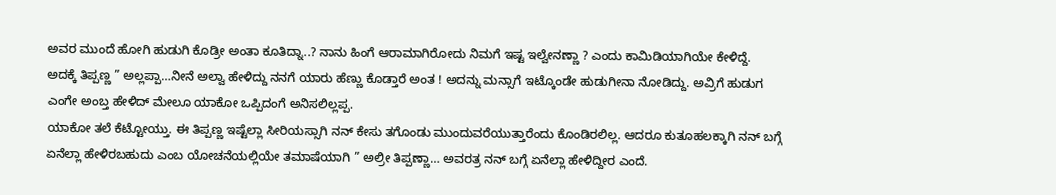ಅವರ ಮುಂದೆ ಹೋಗಿ ಹುಡುಗಿ ಕೊಡ್ರೀ ಅಂತಾ ಕೂತಿದ್ನಾ..? ನಾನು ಹಿಂಗೆ ಆರಾಮಾಗಿರೋದು ನಿಮಗೆ ಇಷ್ಟ ಇಲ್ವೇನಣ್ಣಾ ? ಎಂದು ಕಾಮಿಡಿಯಾಗಿಯೇ ಕೇಳಿದ್ದೆ.
ಅದಕ್ಕೆ ತಿಪ್ಪಣ್ಣ ” ಅಲ್ಲಪ್ಪಾ…ನೀನೆ ಅಲ್ವಾ ಹೇಳಿದ್ದು ನನಗೆ ಯಾರು ಹೆಣ್ಣು ಕೊಡ್ತಾರೆ ಅಂತ ! ಅದನ್ನು ಮನ್ಸಾಗೆ ಇಟ್ಕೊಂಡೇ ಹುಡುಗೀನಾ ನೋಡಿದ್ದು. ಅವ್ರಿಗೆ ಹುಡುಗ ಎಂಗೇ ಅಂಬ್ತ ಹೇಳಿದ್ ಮೇಲೂ ಯಾಕೋ ಒಪ್ಪಿದಂಗೆ ಅನಿಸಲಿಲ್ಲಪ್ಪ.
ಯಾಕೋ ತಲೆ ಕೆಟ್ಟೋಯ್ತು. ಈ ತಿಪ್ಪಣ್ಣ ಇಷ್ಟೆಲ್ಲಾ ಸೀರಿಯಸ್ಸಾಗಿ ನನ್ ಕೇಸು ತಗೊಂಡು ಮುಂದುವರೆಯುತ್ತಾರೆಂದು ಕೊಂಡಿರಲಿಲ್ಲ. ಆದರೂ ಕುತೂಹಲಕ್ಕಾಗಿ ನನ್ ಬಗ್ಗೆ ಏನೆಲ್ಲಾ ಹೇಳಿರಬಹುದು ಎಂಬ ಯೋಚನೆಯಲ್ಲಿಯೇ ತಮಾಷೆಯಾಗಿ ” ಅಲ್ರೀ ತಿಪ್ಪಣ್ಣಾ… ಅವರತ್ರ ನನ್ ಬಗ್ಗೆ ಏನೆಲ್ಲಾ ಹೇಳಿದ್ದೀರ ಎಂದೆ.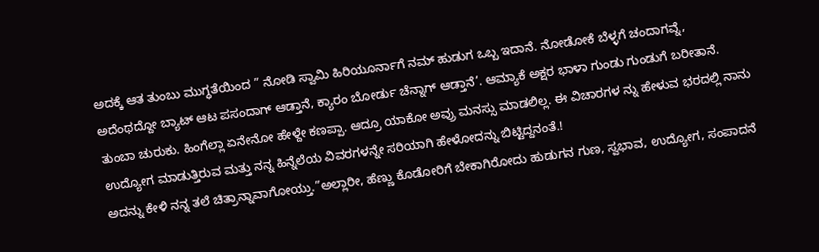ಅದಕ್ಕೆ ಆತ ತುಂಬು ಮುಗ್ಧತೆಯಿಂದ ” ನೋಡಿ ಸ್ವಾಮಿ ಹಿರಿಯೂರ್ನಾಗೆ ನಮ್ ಹುಡುಗ ಒಬ್ಬ ಇದಾನೆ. ನೋಡೋಕೆ ಬೆಳ್ಳಗೆ ಚಂದಾಗವ್ನೆ, ಅದೆಂಥದ್ದೋ ಬ್ಯಾಟ್ ಆಟ ಪಸಂದಾಗ್ ಆಡ್ತಾನೆ, ಕ್ಯಾರಂ ಬೋರ್ಡು ಚೆನ್ನಾಗ್ ಆಡ್ತಾನೆ’. ಆಮ್ಯಾಕೆ ಅಕ್ಷರ ಭಾಳಾ ಗುಂಡು ಗುಂಡುಗೆ ಬರೀತಾನೆ. ತುಂಬಾ ಚುರುಕು. ಹಿಂಗೆಲ್ಲಾ ಏನೇನೋ ಹೇಳ್ದೇ ಕಣಪ್ಪಾ. ಆದ್ರೂ ಯಾಕೋ ಅವ್ರು ಮನಸ್ಸು ಮಾಡಲಿಲ್ಲ. ಈ ವಿಚಾರಗಳ ನ್ನು ಹೇಳುವ ಭರದಲ್ಲಿ ನಾನು ಉದ್ಯೋಗ ಮಾಡುತ್ತಿರುವ ಮತ್ತು ನನ್ನ ಹಿನ್ನೆಲೆಯ ವಿವರಗಳನ್ನೇ ಸರಿಯಾಗಿ ಹೇಳೋದನ್ನು ಬಿಟ್ಟಿದ್ದನಂತೆ.!
ಅದನ್ನು ಕೇಳಿ ನನ್ನ ತಲೆ ಚಿತ್ರಾನ್ನಾವಾಗೋಯ್ತು.”ಅಲ್ಲಾರೀ, ಹೆಣ್ಣು ಕೊಡೋರಿಗೆ ಬೇಕಾಗಿರೋದು ಹುಡುಗನ ಗುಣ, ಸ್ವಭಾವ, ಉದ್ಯೋಗ, ಸಂಪಾದನೆ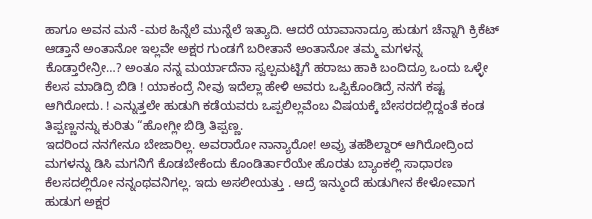ಹಾಗೂ ಅವನ ಮನೆ -ಮಠ ಹಿನ್ನೆಲೆ ಮುನ್ನೆಲೆ ಇತ್ಯಾದಿ. ಆದರೆ ಯಾವಾನಾದ್ರೂ ಹುಡುಗ ಚೆನ್ನಾಗಿ ಕ್ರಿಕೆಟ್ ಆಡ್ತಾನೆ ಅಂತಾನೋ ಇಲ್ಲವೇ ಅಕ್ಷರ ಗುಂಡಗೆ ಬರೀತಾನೆ ಅಂತಾನೋ ತಮ್ಮ ಮಗಳನ್ನ ಕೊಡ್ತಾರೇನ್ರೀ…? ಅಂತೂ ನನ್ನ ಮರ್ಯಾದೆನಾ ಸ್ವಲ್ಪಮಟ್ಟಿಗೆ ಹರಾಜು ಹಾಕಿ ಬಂದಿದ್ರೂ ಒಂದು ಒಳ್ಳೇ ಕೆಲಸ ಮಾಡಿದ್ರಿ ಬಿಡಿ ! ಯಾಕಂದ್ರೆ ನೀವು ಇದೆಲ್ಲಾ ಹೇಳಿ ಅವರು ಒಪ್ಪಿಕೊಂಡಿದ್ರೆ ನನಗೆ ಕಷ್ಟ ಆಗಿರೋದು. ! ಎನ್ನುತ್ತಲೇ ಹುಡುಗಿ ಕಡೆಯವರು ಒಪ್ಪಲಿಲ್ಲವೆಂಬ ವಿಷಯಕ್ಕೆ ಬೇಸರದಲ್ಲಿದ್ದಂತೆ ಕಂಡ ತಿಪ್ಪಣ್ಣನನ್ನು ಕುರಿತು “ಹೋಗ್ಲೀ ಬಿಡ್ರಿ ತಿಪ್ಪಣ್ಣ.
ಇದರಿಂದ ನನಗೇನೂ ಬೇಜಾರಿಲ್ಲ. ಅವರಾರೋ ನಾನ್ಯಾರೋ! ಅವ್ರು ತಹಶಿಲ್ದಾರ್ ಆಗಿರೋದ್ರಿಂದ ಮಗಳನ್ನು ಡಿಸಿ ಮಗನಿಗೆ ಕೊಡಬೇಕೆಂದು ಕೊಂಡಿರ್ತಾರೆಯೇ ಹೊರತು ಬ್ಯಾಂಕಲ್ಲಿ ಸಾಧಾರಣ ಕೆಲಸದಲ್ಲಿರೋ ನನ್ನಂಥವನಿಗಲ್ಲ. ಇದು ಅಸಲೀಯತ್ತು . ಆದ್ರೆ ಇನ್ಮುಂದೆ ಹುಡುಗೀನ ಕೇಳೋವಾಗ ಹುಡುಗ ಅಕ್ಷರ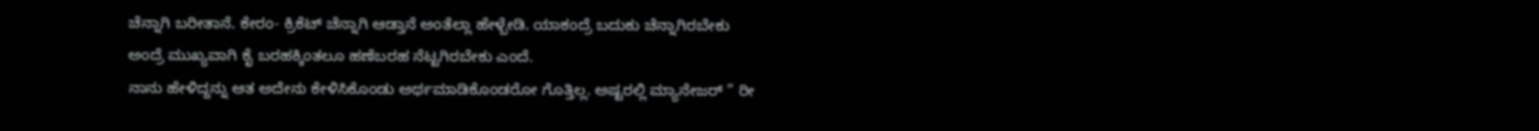ಚೆನ್ನಾಗಿ ಬರೀತಾನೆ. ಕೇರಂ- ಕ್ರಿಕೆಟ್ ಚೆನ್ನಾಗಿ ಆಡ್ತಾನೆ ಅಂತೆಲ್ಲಾ ಹೇಳ್ಬೇಡಿ. ಯಾಕಂದ್ರೆ ಬದುಕು ಚೆನ್ನಾಗಿರಬೇಕು ಅಂದ್ರೆ ಮುಖ್ಯವಾಗಿ ಕೈ ಬರಹಕ್ಕಿಂತಲೂ ಹಣೆಬರಹ ನೆಟ್ಟಗಿರಬೇಕು ಎಂದೆ.
ನಾನು ಹೇಳಿದ್ದನ್ನು ಆತ ಅದೇನು ಕೇಳಿಸಿಕೊಂಡು ಅರ್ಥಮಾಡಿಕೊಂಡರೋ ಗೊತ್ತಿಲ್ಲ. ಅಷ್ಟರಲ್ಲಿ ಮ್ಯಾನೇಜರ್ ” ರೀ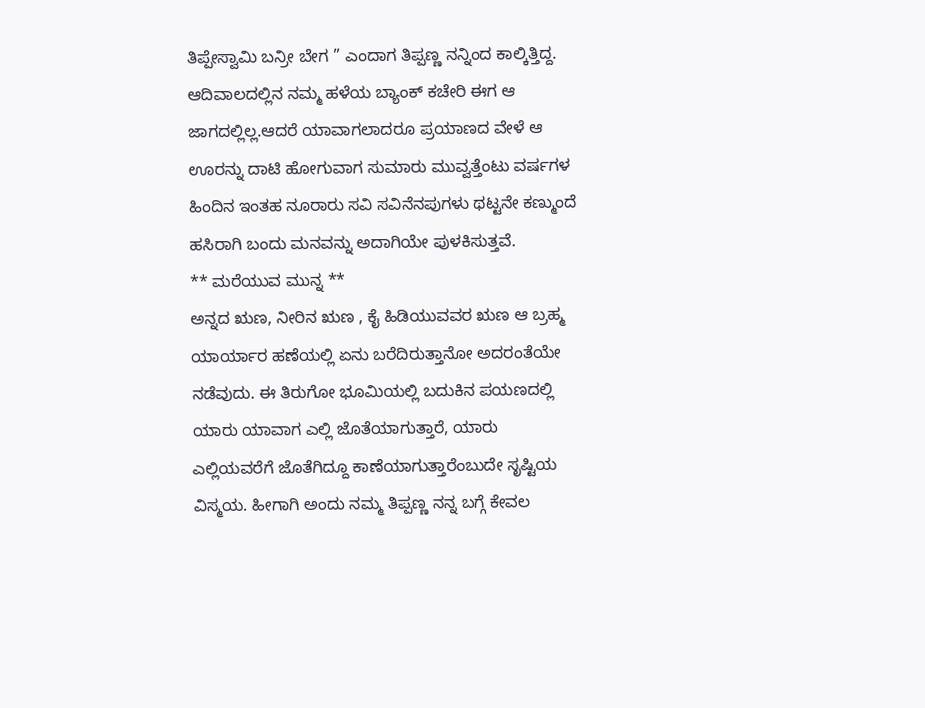ತಿಪ್ಪೇಸ್ವಾಮಿ ಬನ್ರೀ ಬೇಗ ” ಎಂದಾಗ ತಿಪ್ಪಣ್ಣ ನನ್ನಿಂದ ಕಾಲ್ಕಿತ್ತಿದ್ದ.
ಆದಿವಾಲದಲ್ಲಿನ ನಮ್ಮ ಹಳೆಯ ಬ್ಯಾಂಕ್ ಕಚೇರಿ ಈಗ ಆ ಜಾಗದಲ್ಲಿಲ್ಲ.ಆದರೆ ಯಾವಾಗಲಾದರೂ ಪ್ರಯಾಣದ ವೇಳೆ ಆ ಊರನ್ನು ದಾಟಿ ಹೋಗುವಾಗ ಸುಮಾರು ಮುವ್ವತ್ತೆಂಟು ವರ್ಷಗಳ ಹಿಂದಿನ ಇಂತಹ ನೂರಾರು ಸವಿ ಸವಿನೆನಪುಗಳು ಥಟ್ಟನೇ ಕಣ್ಮುಂದೆ ಹಸಿರಾಗಿ ಬಂದು ಮನವನ್ನು ಅದಾಗಿಯೇ ಪುಳಕಿಸುತ್ತವೆ.
** ಮರೆಯುವ ಮುನ್ನ **
ಅನ್ನದ ಋಣ, ನೀರಿನ ಋಣ , ಕೈ ಹಿಡಿಯುವವರ ಋಣ ಆ ಬ್ರಹ್ಮ ಯಾರ್ಯಾರ ಹಣೆಯಲ್ಲಿ ಏನು ಬರೆದಿರುತ್ತಾನೋ ಅದರಂತೆಯೇ ನಡೆವುದು. ಈ ತಿರುಗೋ ಭೂಮಿಯಲ್ಲಿ ಬದುಕಿನ ಪಯಣದಲ್ಲಿ ಯಾರು ಯಾವಾಗ ಎಲ್ಲಿ ಜೊತೆಯಾಗುತ್ತಾರೆ, ಯಾರು ಎಲ್ಲಿಯವರೆಗೆ ಜೊತೆಗಿದ್ದೂ ಕಾಣೆಯಾಗುತ್ತಾರೆಂಬುದೇ ಸೃಷ್ಟಿಯ ವಿಸ್ಮಯ. ಹೀಗಾಗಿ ಅಂದು ನಮ್ಮ ತಿಪ್ಪಣ್ಣ ನನ್ನ ಬಗ್ಗೆ ಕೇವಲ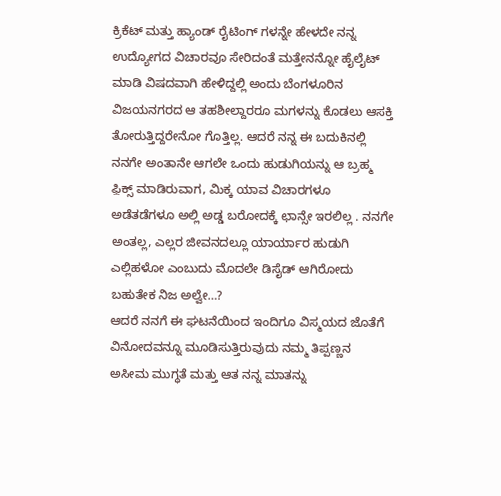ಕ್ರಿಕೆಟ್ ಮತ್ತು ಹ್ಯಾಂಡ್ ರೈಟಿಂಗ್ ಗಳನ್ನೇ ಹೇಳದೇ ನನ್ನ ಉದ್ಯೋಗದ ವಿಚಾರವೂ ಸೇರಿದಂತೆ ಮತ್ತೇನನ್ನೋ ಹೈಲೈಟ್ ಮಾಡಿ ವಿಷದವಾಗಿ ಹೇಳಿದ್ದಲ್ಲಿ ಅಂದು ಬೆಂಗಳೂರಿನ ವಿಜಯನಗರದ ಆ ತಹಶೀಲ್ದಾರರೂ ಮಗಳನ್ನು ಕೊಡಲು ಆಸಕ್ತಿ ತೋರುತ್ತಿದ್ದರೇನೋ ಗೊತ್ತಿಲ್ಲ. ಆದರೆ ನನ್ನ ಈ ಬದುಕಿನಲ್ಲಿ ನನಗೇ ಅಂತಾನೇ ಆಗಲೇ ಒಂದು ಹುಡುಗಿಯನ್ನು ಆ ಬ್ರಹ್ಮ ಫ಼ಿಕ್ಸ್ ಮಾಡಿರುವಾಗ, ಮಿಕ್ಕ ಯಾವ ವಿಚಾರಗಳೂ ಅಡೆತಡೆಗಳೂ ಅಲ್ಲಿ ಅಡ್ಡ ಬರೋದಕ್ಕೆ ಛಾನ್ಸೇ ಇರಲಿಲ್ಲ . ನನಗೇ ಅಂತಲ್ಲ, ಎಲ್ಲರ ಜೀವನದಲ್ಲೂ ಯಾರ್ಯಾರ ಹುಡುಗಿ ಎಲ್ಲಿಹಳೋ ಎಂಬುದು ಮೊದಲೇ ಡಿಸೈಡ್ ಆಗಿರೋದು ಬಹುತೇಕ ನಿಜ ಅಲ್ವೇ…?
ಆದರೆ ನನಗೆ ಈ ಘಟನೆಯಿಂದ ಇಂದಿಗೂ ವಿಸ್ಮಯದ ಜೊತೆಗೆ ವಿನೋದವನ್ನೂ ಮೂಡಿಸುತ್ತಿರುವುದು ನಮ್ಮ ತಿಪ್ಪಣ್ಣನ ಅಸೀಮ ಮುಗ್ಧತೆ ಮತ್ತು ಆತ ನನ್ನ ಮಾತನ್ನು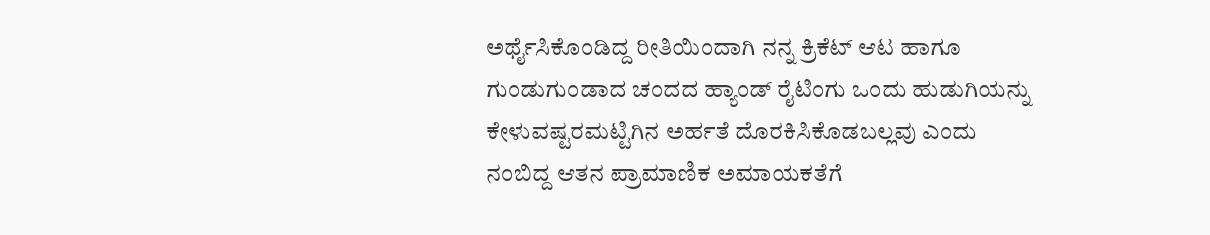ಅರ್ಥೈಸಿಕೊಂಡಿದ್ದ ರೀತಿಯಿಂದಾಗಿ ನನ್ನ ಕ್ರಿಕೆಟ್ ಆಟ ಹಾಗೂ ಗುಂಡುಗುಂಡಾದ ಚಂದದ ಹ್ಯಾಂಡ್ ರೈಟಿಂಗು ಒಂದು ಹುಡುಗಿಯನ್ನು ಕೇಳುವಷ್ಟರಮಟ್ಟಿಗಿನ ಅರ್ಹತೆ ದೊರಕಿಸಿಕೊಡಬಲ್ಲವು ಎಂದು ನಂಬಿದ್ದ ಆತನ ಪ್ರಾಮಾಣಿಕ ಅಮಾಯಕತೆಗೆ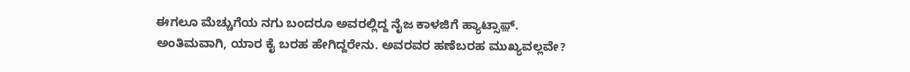ಈಗಲೂ ಮೆಚ್ಚುಗೆಯ ನಗು ಬಂದರೂ ಅವರಲ್ಲಿದ್ದ ನೈಜ ಕಾಳಜಿಗೆ ಹ್ಯಾಟ್ಸಾಫ಼್.
ಅಂತಿಮವಾಗಿ, ಯಾರ ಕೈ ಬರಹ ಹೇಗಿದ್ದರೇನು. ಅವರವರ ಹಣೆಬರಹ ಮುಖ್ಯವಲ್ಲವೇ?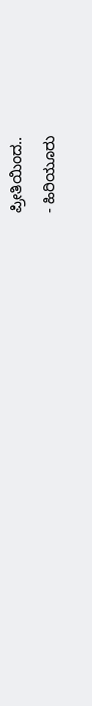ಪ್ರೀತಿಯಿಂದ..
- ಹಿರಿಯೂರು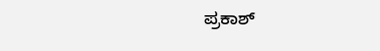ಪ್ರಕಾಶ್